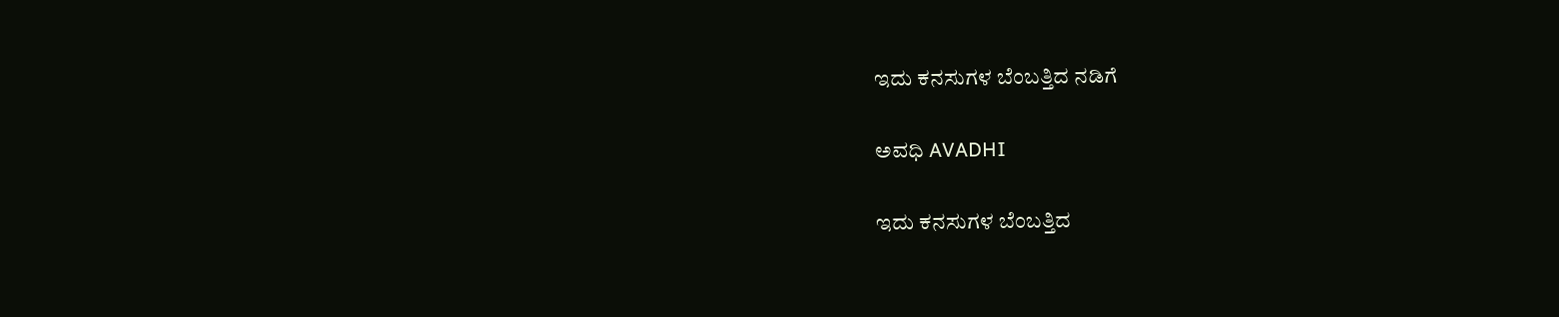ಇದು ಕನಸುಗಳ ಬೆಂಬತ್ತಿದ ನಡಿಗೆ‍

ಅವಧಿ AVADHI

ಇದು ಕನಸುಗಳ ಬೆಂಬತ್ತಿದ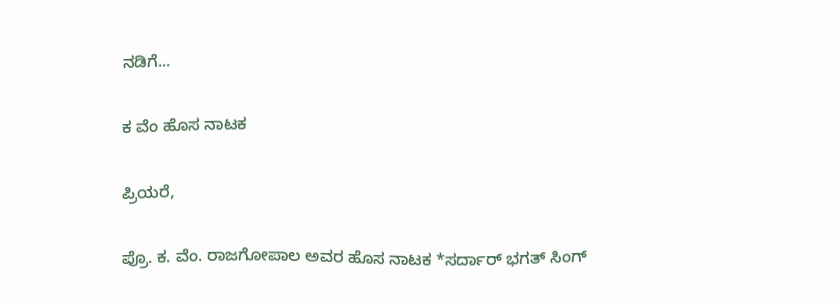ನಡಿಗೆ...

ಕ ವೆಂ ಹೊಸ ನಾಟಕ

ಪ್ರಿಯರೆ,

ಪ್ರೊ. ಕ. ವೆಂ. ರಾಜಗೋಪಾಲ ಅವರ ಹೊಸ ನಾಟಕ *ಸರ್ದಾರ್ ಭಗತ್ ಸಿಂಗ್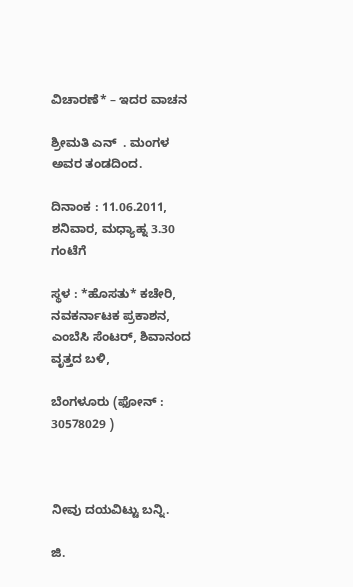ವಿಚಾರಣೆ* – ಇದರ ವಾಚನ

ಶ್ರೀಮತಿ ಎನ್  . ಮಂಗಳ ಅವರ ತಂಡದಿಂದ.

ದಿನಾಂಕ : 11.06.2011, ಶನಿವಾರ, ಮಧ್ಯಾಹ್ನ 3.30 ಗಂಟೆಗೆ

ಸ್ಥಳ : *ಹೊಸತು* ಕಚೇರಿ, ನವಕರ್ನಾಟಕ ಪ್ರಕಾಶನ, ಎಂಬೆಸಿ ಸೆಂಟರ್, ಶಿವಾನಂದ ವೃತ್ತದ ಬಳಿ,

ಬೆಂಗಳೂರು (ಫೋನ್ : 30578029 )



ನೀವು ದಯವಿಟ್ಟು ಬನ್ನಿ.

ಜಿ.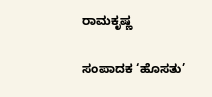ರಾಮಕೃಷ್ಣ

ಸಂಪಾದಕ ‘ಹೊಸತು’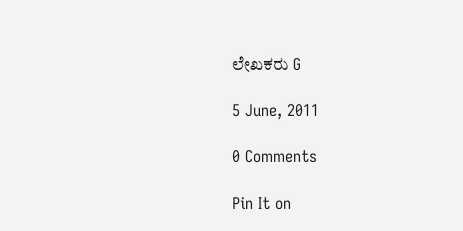ಲೇಖಕರು G

5 June, 2011

0 Comments

Pin It on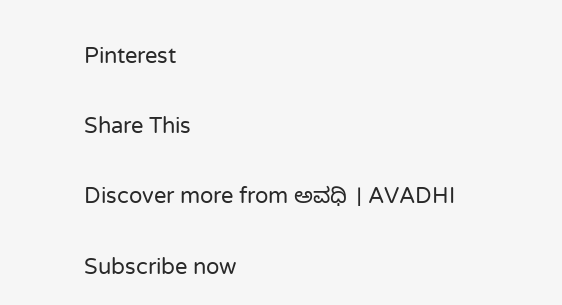Pinterest

Share This

Discover more from ಅವಧಿ । AVADHI

Subscribe now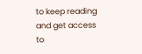to keep reading and get access to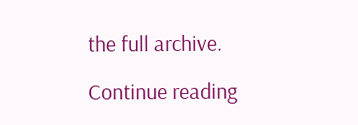the full archive.

Continue reading